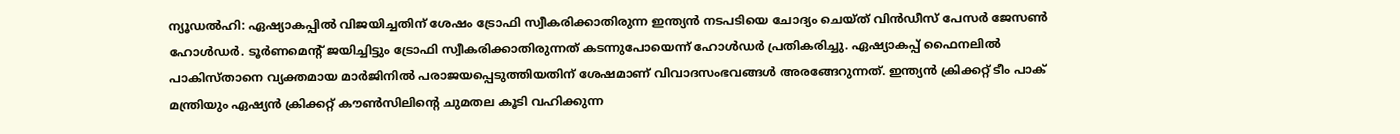ന്യൂഡൽഹി: ഏഷ്യാകപ്പിൽ വിജയിച്ചതിന് ശേഷം ട്രോഫി സ്വീകരിക്കാതിരുന്ന ഇന്ത്യൻ നടപടിയെ ചോദ്യം ചെയ്ത് വിൻഡീസ് പേസർ ജേസൺ ഹോൾഡർ. ടൂർണമെന്റ് ജയിച്ചിട്ടും ട്രോഫി സ്വീകരിക്കാതിരുന്നത് കടന്നുപോയെന്ന് ഹോൾഡർ പ്രതികരിച്ചു. ഏഷ്യാകപ്പ് ഫൈനലിൽ പാകിസ്താനെ വ്യക്തമായ മാർജിനിൽ പരാജയപ്പെടുത്തിയതിന് ശേഷമാണ് വിവാദസംഭവങ്ങൾ അരങ്ങേറുന്നത്. ഇന്ത്യൻ ക്രിക്കറ്റ് ടീം പാക് മന്ത്രിയും ഏഷ്യൻ ക്രിക്കറ്റ് കൗൺസിലിന്റെ ചുമതല കൂടി വഹിക്കുന്ന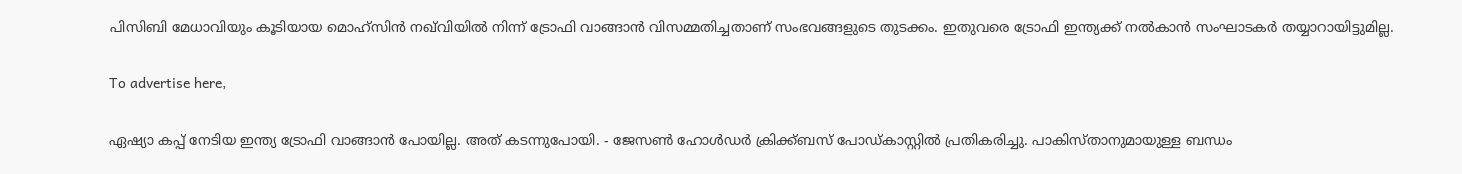പിസിബി മേധാവിയും കൂടിയായ മൊഹ്സിൻ നഖ്‌വിയിൽ നിന്ന് ട്രോഫി വാങ്ങാൻ വിസമ്മതിച്ചതാണ് സംഭവങ്ങളുടെ തുടക്കം. ഇതുവരെ ട്രോഫി ഇന്ത്യക്ക് നൽകാൻ സംഘാടകർ തയ്യാറായിട്ടുമില്ല.

To advertise here,

ഏഷ്യാ കപ്പ് നേടിയ ഇന്ത്യ ട്രോഫി വാങ്ങാൻ പോയില്ല. അത് കടന്നുപോയി. - ജേസൺ ഹോൾഡർ ക്രിക്ക്ബസ് പോഡ്കാസ്റ്റിൽ പ്രതികരിച്ചു. പാകിസ്താനുമായുള്ള ബന്ധം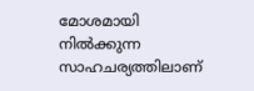മോശമായി നിൽക്കുന്ന സാഹചര്യത്തിലാണ്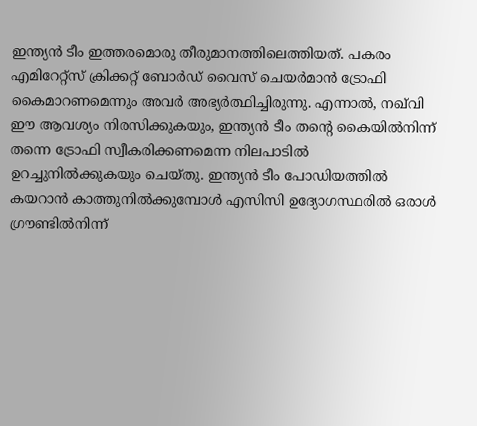ഇന്ത്യൻ ടീം ഇത്തരമൊരു തീരുമാനത്തിലെത്തിയത്. പകരം എമിറേറ്റ്‌സ് ക്രിക്കറ്റ് ബോർഡ് വൈസ് ചെയർമാൻ ട്രോഫി കൈമാറണമെന്നും അവർ അഭ്യർത്ഥിച്ചിരുന്നു. എന്നാൽ, നഖ്‌വി ഈ ആവശ്യം നിരസിക്കുകയും, ഇന്ത്യൻ ടീം തന്റെ കൈയിൽനിന്ന് തന്നെ ട്രോഫി സ്വീകരിക്കണമെന്ന നിലപാടിൽ ഉറച്ചുനിൽക്കുകയും ചെയ്തു. ഇന്ത്യൻ ടീം പോഡിയത്തിൽ കയറാൻ കാത്തുനിൽക്കുമ്പോൾ എസിസി ഉദ്യോഗസ്ഥരിൽ ഒരാൾ ഗ്രൗണ്ടിൽനിന്ന്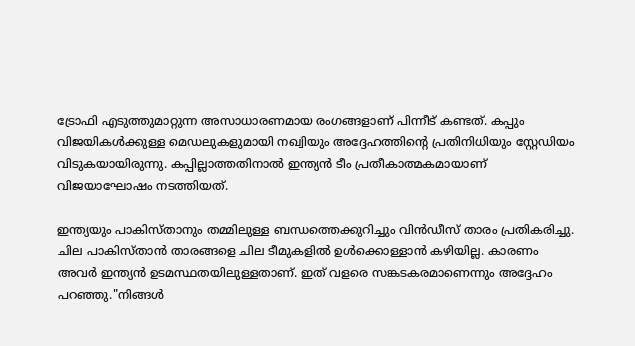ട്രോഫി എടുത്തുമാറ്റുന്ന അസാധാരണമായ രംഗങ്ങളാണ് പിന്നീട് കണ്ടത്. കപ്പും വിജയികൾക്കുള്ള മെഡലുകളുമായി നഖ്വിയും അദ്ദേഹത്തിന്റെ പ്രതിനിധിയും സ്റ്റേഡിയം വിടുകയായിരുന്നു. കപ്പില്ലാത്തതിനാൽ ഇന്ത്യൻ ടീം പ്രതീകാത്മകമായാണ് വിജയാഘോഷം നടത്തിയത്.

ഇന്ത്യയും പാകിസ്താനും തമ്മിലുള്ള ബന്ധത്തെക്കുറിച്ചും വിൻഡീസ് താരം പ്രതികരിച്ചു. ചില പാകിസ്താൻ താരങ്ങളെ ചില ടീമുകളിൽ ഉൾക്കൊള്ളാൻ കഴിയില്ല. കാരണം അവർ ഇന്ത്യൻ ഉടമസ്ഥതയിലുള്ളതാണ്. ഇത് വളരെ സങ്കടകരമാണെന്നും അദ്ദേഹം പറഞ്ഞു."നിങ്ങൾ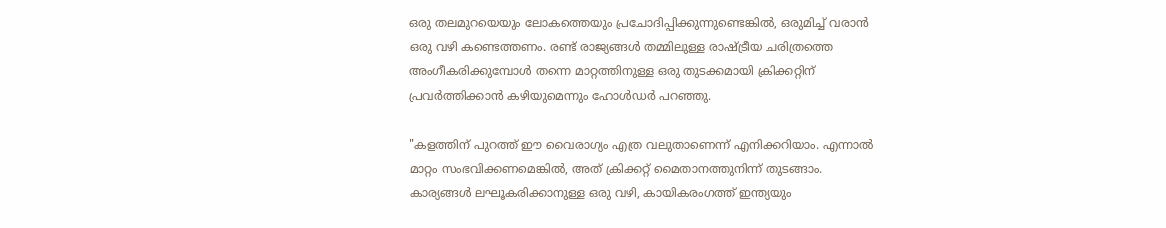ഒരു തലമുറയെയും ലോകത്തെയും പ്രചോദിപ്പിക്കുന്നുണ്ടെങ്കിൽ, ഒരുമിച്ച് വരാൻ ഒരു വഴി കണ്ടെത്തണം. രണ്ട് രാജ്യങ്ങൾ തമ്മിലുള്ള രാഷ്ട്രീയ ചരിത്രത്തെ അംഗീകരിക്കുമ്പോൾ തന്നെ മാറ്റത്തിനുള്ള ഒരു തുടക്കമായി ക്രിക്കറ്റിന് പ്രവർത്തിക്കാൻ കഴിയുമെന്നും ഹോൾഡർ പറഞ്ഞു.

"കളത്തിന് പുറത്ത് ഈ വൈരാഗ്യം എത്ര വലുതാണെന്ന് എനിക്കറിയാം. എന്നാൽ മാറ്റം സംഭവിക്കണമെങ്കിൽ, അത് ക്രിക്കറ്റ് മൈതാനത്തുനിന്ന് തുടങ്ങാം. കാര്യങ്ങൾ ലഘൂകരിക്കാനുള്ള ഒരു വഴി, കായികരംഗത്ത് ഇന്ത്യയും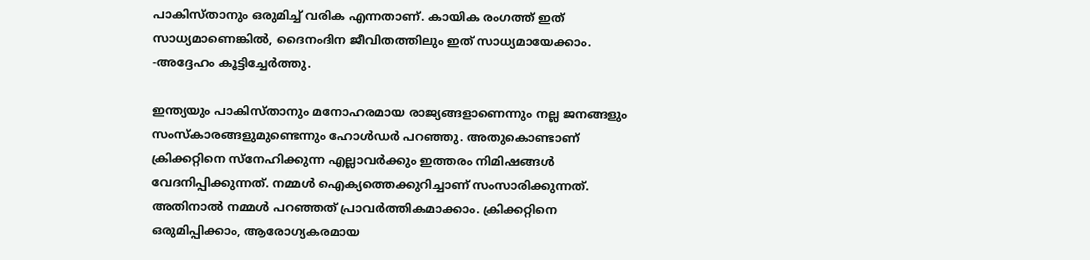പാകിസ്താനും ഒരുമിച്ച് വരിക എന്നതാണ്. കായിക രംഗത്ത് ഇത് സാധ്യമാണെങ്കിൽ, ദൈനംദിന ജീവിതത്തിലും ഇത് സാധ്യമായേക്കാം. -അദ്ദേഹം കൂട്ടിച്ചേർത്തു.

ഇന്ത്യയും പാകിസ്താനും മനോഹരമായ രാജ്യങ്ങളാണെന്നും നല്ല ജനങ്ങളും സംസ്കാരങ്ങളുമുണ്ടെന്നും ഹോൾഡർ പറഞ്ഞു. അതുകൊണ്ടാണ് ക്രിക്കറ്റിനെ സ്നേഹിക്കുന്ന എല്ലാവർക്കും ഇത്തരം നിമിഷങ്ങൾ വേദനിപ്പിക്കുന്നത്. നമ്മൾ ഐക്യത്തെക്കുറിച്ചാണ് സംസാരിക്കുന്നത്. അതിനാൽ നമ്മൾ പറഞ്ഞത് പ്രാവർത്തികമാക്കാം. ക്രിക്കറ്റിനെ ഒരുമിപ്പിക്കാം, ആരോഗ്യകരമായ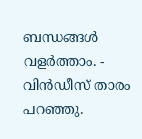ബന്ധങ്ങൾ വളർത്താം. - വിൻഡീസ് താരം പറഞ്ഞു.